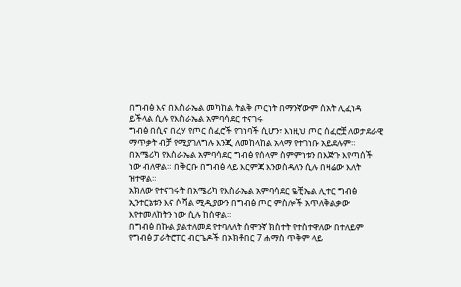በግብፅ እና በእስራኤል መካከል ትልቅ ጦርነት በማንኛውም ሰአት ሊፈነዳ ይችላል ሲሉ የእስራኤል አምባሳደር ተናገሩ
ግብፅ በሲና በረሃ የጦር ሰፈሮች የገነባች ሲሆን፣ እነዚህ ጦር ሰፈሮቿ ለወታደራዊ ማጥቃት ብቻ የሚያገለግሉ እንጂ ለመከላከል አላማ የተገነቡ አይደሉም።
በአሜሪካ የእስራኤል አምባሳደር ግብፅ የሰላም ስምምነቱን በእጅጉ እየጣሰች ነው ብለዋል። በቅርቡ በግብፅ ላይ እርምጃ እንወስዳለን ሲሉ በዛሬው እለት ዝተዋል።
አክለው የተናገሩት በአሜሪካ የእስራኤል አምባሳደር ዬቺኤል ሊተር ግብፅ ኢንተርኔቱን እና ሶሻል ሚዲያውን በግብፅ ጦር ምስሎች አጥለቅልቃው እየተመለከትን ነው ሲሉ ከሰዋል።
በግብፅ በኩል ያልተለመደ የተባለለት ሰሞንኛ ክስተት የተስተዋለው በተለይም የግብፅ ፓራትሮፐር ብርጌዶች በኦክቶበር 7 ሐማስ ጥቅም ላይ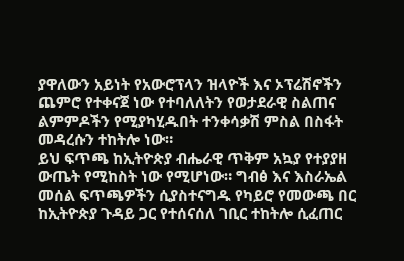ያዋለውን አይነት የአውሮፕላን ዝላዮች እና ኦፕሬሽኖችን ጨምሮ የተቀናጀ ነው የተባለለትን የወታደራዊ ስልጠና ልምምዶችን የሚያካሂዱበት ተንቀሳቃሽ ምስል በስፋት መዳረሱን ተከትሎ ነው።
ይህ ፍጥጫ ከኢትዮጵያ ብሔራዊ ጥቅም አኳያ የተያያዘ ውጤት የሚከስት ነው የሚሆነው። ግብፅ እና እስራኤል መሰል ፍጥጫዎችን ሲያስተናግዱ የካይሮ የመውጫ በር ከኢትዮጵያ ጉዳይ ጋር የተሰናሰለ ገቢር ተከትሎ ሲፈጠር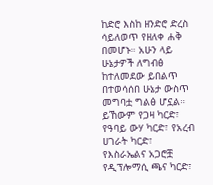ከድሮ እስከ ዘንድሮ ድረስ ሳይለወጥ የዘለቀ ሐቅ በመሆኑ። አሁን ላይ ሁኔታዎች ለግብፅ ከተለመደው ይበልጥ በተወሳሰበ ሁኔታ ውስጥ መግባቷ ግልፅ ሆኗል። ይኸውም የጋዛ ካርድ፣ የዓባይ ውሃ ካርድ፣ የአረብ ሀገራት ካርድ፣ የእስራኤልና አጋሮቿ የዲፕሎማሲ ጫና ካርድ፣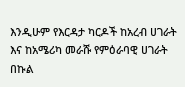እንዲሁም የእርዳታ ካርዶች ከአረብ ሀገራት እና ከአሜሪካ መራሹ የምዕራባዊ ሀገራት በኩል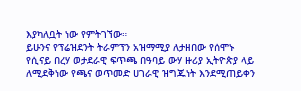እያካለቧት ነው የምትገኘው።
ይሁንና የፕሬዝደንት ትራምፕን አዝማሚያ ለታዘበው የሰሞኑ የሲናይ በረሃ ወታደራዊ ፍጥጫ በዓባይ ውሃ ዙሪያ ኢትዮጵያ ላይ ለሚደቅነው የጫና ወጥመድ ሀገራዊ ዝግጁነት እንደሚጠይቀን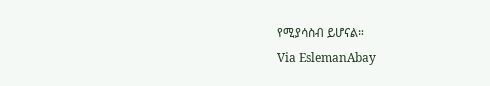የሚያሳስብ ይሆናል።
Via EslemanAbay